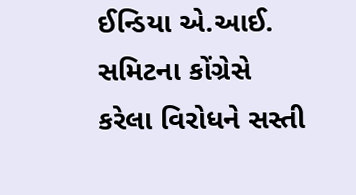ઈન્ડિયા એ.આઈ. સમિટના કોંગ્રેસે કરેલા વિરોધને સસ્તી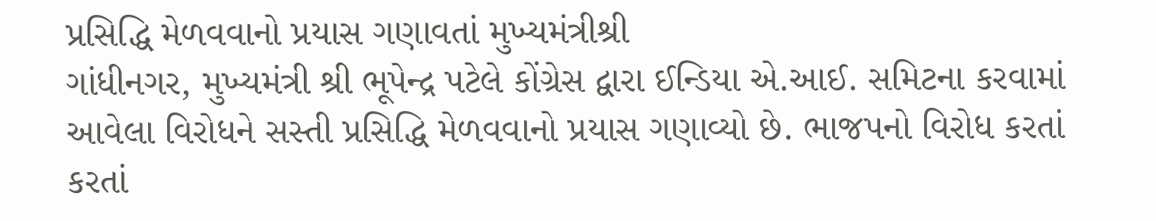પ્રસિદ્ધિ મેળવવાનો પ્રયાસ ગણાવતાં મુખ્યમંત્રીશ્રી
ગાંધીનગર, મુખ્યમંત્રી શ્રી ભૂપેન્દ્ર પટેલે કોંગ્રેસ દ્વારા ઈન્ડિયા એ.આઈ. સમિટના કરવામાં આવેલા વિરોધને સસ્તી પ્રસિદ્ધિ મેળવવાનો પ્રયાસ ગણાવ્યો છે. ભાજપનો વિરોધ કરતાં કરતાં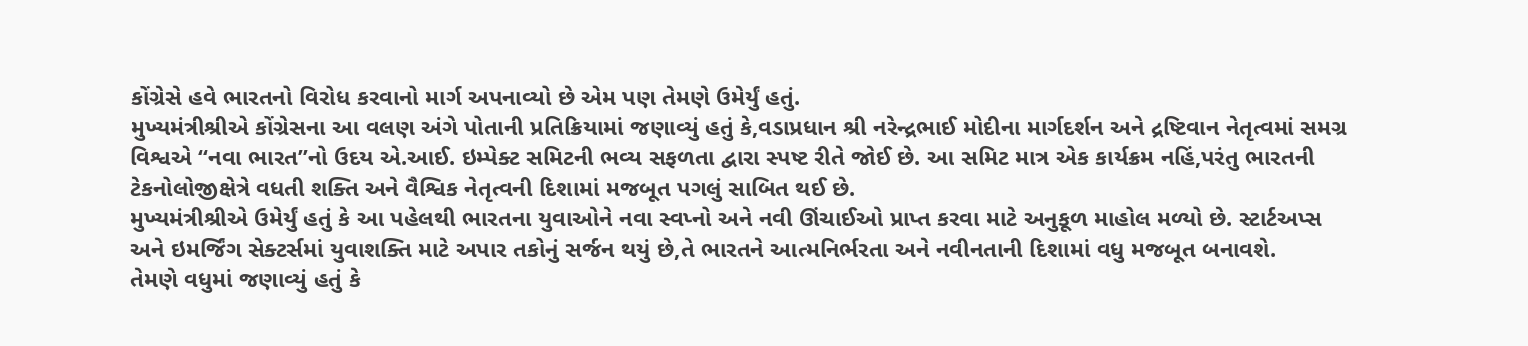કોંગ્રેસે હવે ભારતનો વિરોધ કરવાનો માર્ગ અપનાવ્યો છે એમ પણ તેમણે ઉમેર્યું હતું.
મુખ્યમંત્રીશ્રીએ કોંગ્રેસના આ વલણ અંગે પોતાની પ્રતિક્રિયામાં જણાવ્યું હતું કે,વડાપ્રધાન શ્રી નરેન્દ્રભાઈ મોદીના માર્ગદર્શન અને દ્રષ્ટિવાન નેતૃત્વમાં સમગ્ર વિશ્વએ “નવા ભારત”નો ઉદય એ.આઈ. ઇમ્પેક્ટ સમિટની ભવ્ય સફળતા દ્વારા સ્પષ્ટ રીતે જોઈ છે. આ સમિટ માત્ર એક કાર્યક્રમ નહિં,પરંતુ ભારતની ટેકનોલોજીક્ષેત્રે વધતી શક્તિ અને વૈશ્વિક નેતૃત્વની દિશામાં મજબૂત પગલું સાબિત થઈ છે.
મુખ્યમંત્રીશ્રીએ ઉમેર્યું હતું કે આ પહેલથી ભારતના યુવાઓને નવા સ્વપ્નો અને નવી ઊંચાઈઓ પ્રાપ્ત કરવા માટે અનુકૂળ માહોલ મળ્યો છે. સ્ટાર્ટઅપ્સ અને ઇમર્જિંગ સેક્ટર્સમાં યુવાશક્તિ માટે અપાર તકોનું સર્જન થયું છે,તે ભારતને આત્મનિર્ભરતા અને નવીનતાની દિશામાં વધુ મજબૂત બનાવશે.
તેમણે વધુમાં જણાવ્યું હતું કે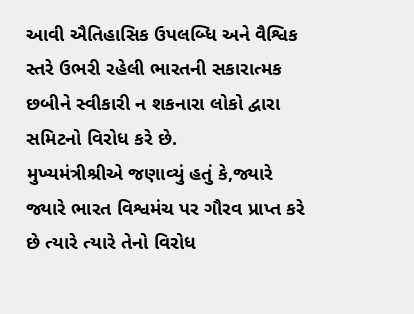આવી ઐતિહાસિક ઉપલબ્ધિ અને વૈશ્વિક સ્તરે ઉભરી રહેલી ભારતની સકારાત્મક છબીને સ્વીકારી ન શકનારા લોકો દ્વારા સમિટનો વિરોધ કરે છે.
મુખ્યમંત્રીશ્રીએ જણાવ્યું હતું કે,જ્યારે જ્યારે ભારત વિશ્વમંચ પર ગૌરવ પ્રાપ્ત કરે છે ત્યારે ત્યારે તેનો વિરોધ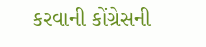કરવાની કોંગ્રેસની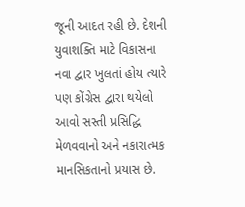જૂની આદત રહી છે. દેશની યુવાશક્તિ માટે વિકાસના નવા દ્વાર ખુલતાં હોય ત્યારે પણ કોંગ્રેસ દ્વારા થયેલો આવો સસ્તી પ્રસિદ્ધિ મેળવવાનો અને નકારાત્મક માનસિકતાનો પ્રયાસ છે.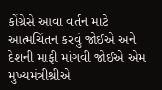કોંગ્રેસે આવા વર્તન માટે આત્મચિંતન કરવું જોઈએ અને દેશની માફી માંગવી જોઈએ એમ મુખ્યમંત્રીશ્રીએ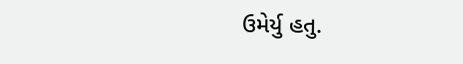ઉમેર્યુ હતુ.